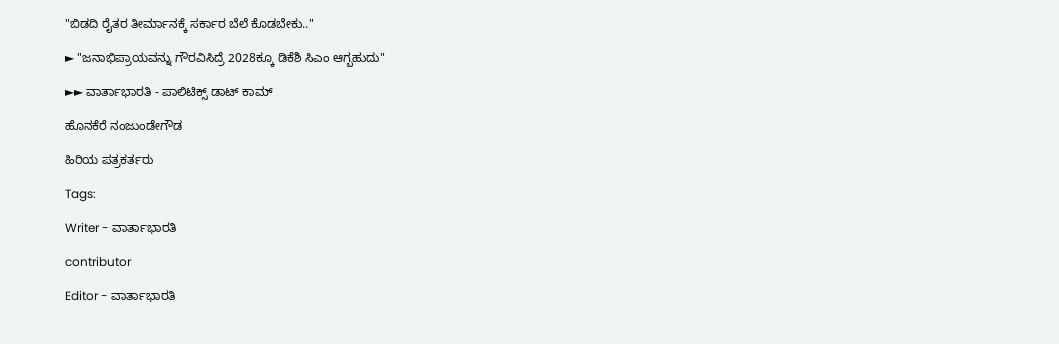"ಬಿಡದಿ ರೈತರ ತೀರ್ಮಾನಕ್ಕೆ ಸರ್ಕಾರ ಬೆಲೆ ಕೊಡಬೇಕು.."

► "ಜನಾಭಿಪ್ರಾಯವನ್ನು ಗೌರವಿಸಿದ್ರೆ 2028ಕ್ಕೂ ಡಿಕೆಶಿ ಸಿಎಂ ಆಗ್ಬಹುದು"

►► ವಾರ್ತಾಭಾರತಿ - ಪಾಲಿಟಿಕ್ಸ್ ಡಾಟ್ ಕಾಮ್

ಹೊನಕೆರೆ ನಂಜುಂಡೇಗೌಡ

ಹಿರಿಯ ಪತ್ರಕರ್ತರು

Tags:

Writer - ವಾರ್ತಾಭಾರತಿ

contributor

Editor - ವಾರ್ತಾಭಾರತಿ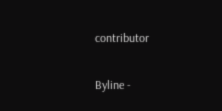contributor

Byline -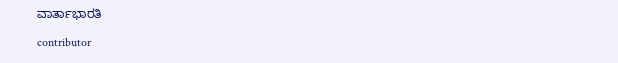ವಾರ್ತಾಭಾರತಿ

contributor